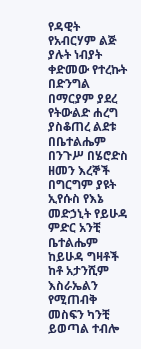የዳዊት የአብርሃም ልጅ ያሉት ነብያት ቀድመው የተረኩት በድንግል በማርያም ያደረ የትውልድ ሐረግ ያስቆጠረ ልደቱ በቤተልሔም በንጉሥ በሄሮድስ ዘመን እረኞች በግርግም ያዩት ኢየሱስ የእኔ መድኃኒት የይሁዳ ምድር አንቺ ቤተልሔም ከይሁዳ ግዛቶች ከቶ አታንሺም እስራኤልን የሚጠብቅ መስፍን ካንቺ ይወጣል ተብሎ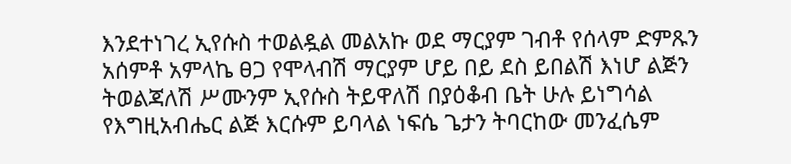እንደተነገረ ኢየሱስ ተወልዷል መልአኩ ወደ ማርያም ገብቶ የሰላም ድምጹን አሰምቶ አምላኬ ፀጋ የሞላብሽ ማርያም ሆይ በይ ደስ ይበልሽ እነሆ ልጅን ትወልጃለሽ ሥሙንም ኢየሱስ ትይዋለሽ በያዕቆብ ቤት ሁሉ ይነግሳል የእግዚአብሔር ልጅ እርሱም ይባላል ነፍሴ ጌታን ትባርከው መንፈሴም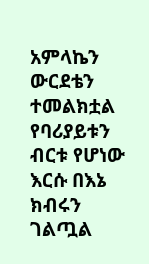አምላኬን ውርደቴን ተመልክቷል የባሪያይቱን ብርቱ የሆነው እርሱ በእኔ ክብሩን ገልጧል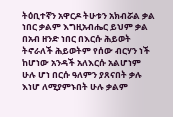ትዕቢተኛን አዋርዶ ትሁቱን አክብሯል ቃል ነበር ቃልም እግዚአብሔር ይህም ቃል በአብ ዘንድ ነበር በእርሱ ሕይወት ትኖራለች ሕይወትም የሰው ብርሃን ነች ከሆነው አንዳች አለእርሱ አልሆነም ሁሉ ሆነ በርሱ ዓለምን ያጸናበት ቃሉ እነሆ ለሚያምኑበት ሁሉ ቃልም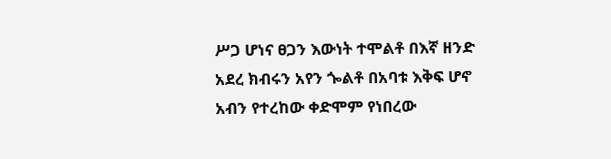ሥጋ ሆነና ፀጋን እውነት ተሞልቶ በእኛ ዘንድ አደረ ክብሩን አየን ጐልቶ በአባቱ እቅፍ ሆኖ አብን የተረከው ቀድሞም የነበረው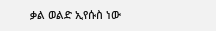ቃል ወልድ ኢየሱስ ነው